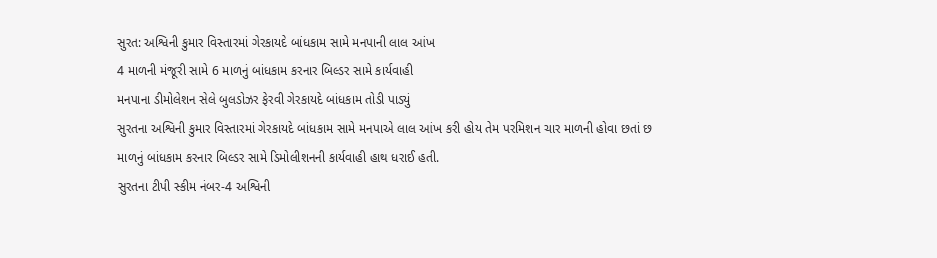સુરત: અશ્વિની કુમાર વિસ્તારમાં ગેરકાયદે બાંધકામ સામે મનપાની લાલ આંખ
4 માળની મંજૂરી સામે 6 માળનું બાંધકામ કરનાર બિલ્ડર સામે કાર્યવાહી
મનપાના ડીમોલેશન સેલે બુલડોઝર ફેરવી ગેરકાયદે બાંધકામ તોડી પાડ્યું
સુરતના અશ્વિની કુમાર વિસ્તારમાં ગેરકાયદે બાંધકામ સામે મનપાએ લાલ આંખ કરી હોય તેમ પરમિશન ચાર માળની હોવા છતાં છ માળનું બાંધકામ કરનાર બિલ્ડર સામે ડિમોલીશનની કાર્યવાહી હાથ ધરાઈ હતી.
સુરતના ટીપી સ્કીમ નંબર-4 અશ્વિની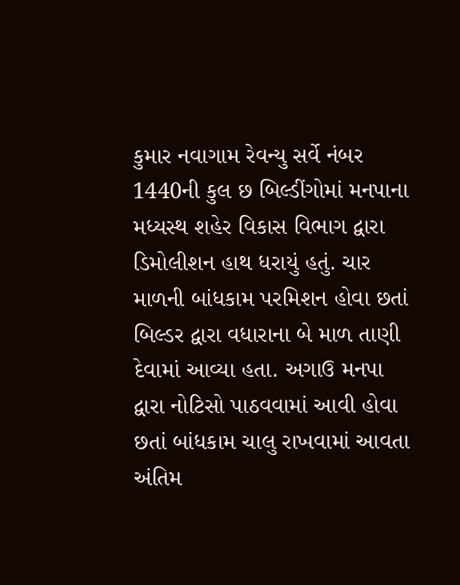કુમાર નવાગામ રેવન્યુ સર્વે નંબર 1440ની કુલ છ બિલ્ડીંગોમાં મનપાના મધ્યસ્થ શહેર વિકાસ વિભાગ દ્વારા ડિમોલીશન હાથ ધરાયું હતું. ચાર માળની બાંધકામ પરમિશન હોવા છતાં બિલ્ડર દ્વારા વધારાના બે માળ તાણી દેવામાં આવ્યા હતા. અગાઉ મનપા દ્વારા નોટિસો પાઠવવામાં આવી હોવા છતાં બાંધકામ ચાલુ રાખવામાં આવતા અંતિમ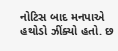નોટિસ બાદ મનપાએ હથોડો ઝીંક્યો હતો. છ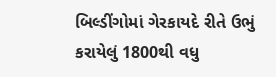બિલ્ડીંગોમાં ગેરકાયદે રીતે ઉભું કરાયેલું 1800થી વધુ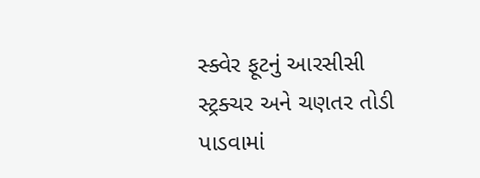સ્ક્વેર ફૂટનું આરસીસી સ્ટ્રક્ચર અને ચણતર તોડી પાડવામાં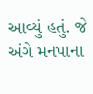આવ્યું હતું. જે અંગે મનપાના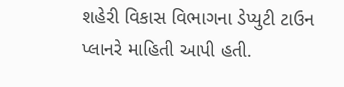શહેરી વિકાસ વિભાગના ડેપ્યુટી ટાઉન પ્લાનરે માહિતી આપી હતી.